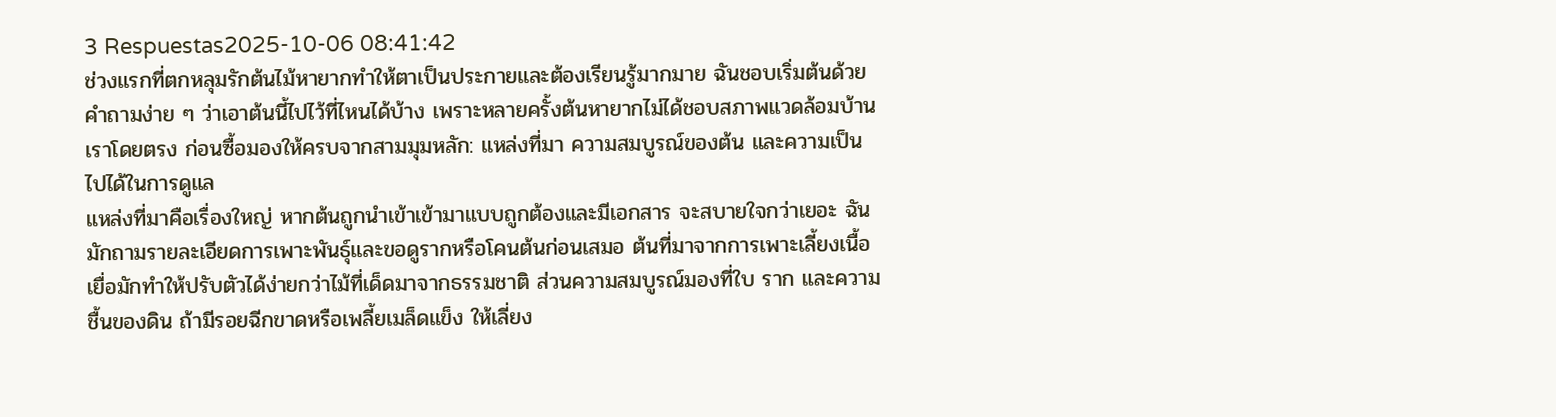3 Respuestas2025-10-06 08:41:42
ช่วงแรกที่ตกหลุมรักต้นไม้หายากทำให้ตาเป็นประกายและต้องเรียนรู้มากมาย ฉันชอบเริ่มต้นด้วยคำถามง่าย ๆ ว่าเอาต้นนี้ไปไว้ที่ไหนได้บ้าง เพราะหลายครั้งต้นหายากไม่ได้ชอบสภาพแวดล้อมบ้านเราโดยตรง ก่อนซื้อมองให้ครบจากสามมุมหลัก: แหล่งที่มา ความสมบูรณ์ของต้น และความเป็นไปได้ในการดูแล
แหล่งที่มาคือเรื่องใหญ่ หากต้นถูกนำเข้าเข้ามาแบบถูกต้องและมีเอกสาร จะสบายใจกว่าเยอะ ฉันมักถามรายละเอียดการเพาะพันธุ์และขอดูรากหรือโคนต้นก่อนเสมอ ต้นที่มาจากการเพาะเลี้ยงเนื้อเยื่อมักทำให้ปรับตัวได้ง่ายกว่าไม้ที่เด็ดมาจากธรรมชาติ ส่วนความสมบูรณ์มองที่ใบ ราก และความชื้นของดิน ถ้ามีรอยฉีกขาดหรือเพลี้ยเมล็ดแข็ง ให้เลี่ยง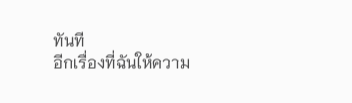ทันที
อีกเรื่องที่ฉันให้ความ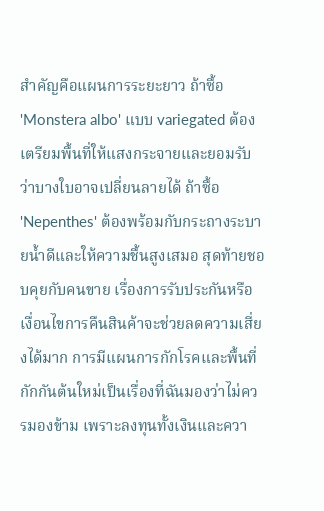สำคัญคือแผนการระยะยาว ถ้าซื้อ 'Monstera albo' แบบ variegated ต้องเตรียมพื้นที่ให้แสงกระจายและยอมรับว่าบางใบอาจเปลี่ยนลายได้ ถ้าซื้อ 'Nepenthes' ต้องพร้อมกับกระถางระบายน้ำดีและให้ความชื้นสูงเสมอ สุดท้ายชอบคุยกับคนขาย เรื่องการรับประกันหรือเงื่อนไขการคืนสินค้าจะช่วยลดความเสี่ยงได้มาก การมีแผนการกักโรคและพื้นที่กักกันต้นใหม่เป็นเรื่องที่ฉันมองว่าไม่ควรมองข้าม เพราะลงทุนทั้งเงินและควา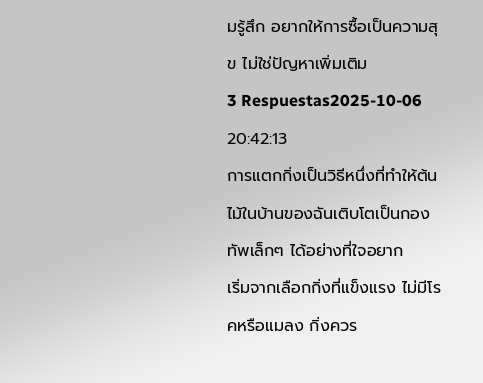มรู้สึก อยากให้การซื้อเป็นความสุข ไม่ใช่ปัญหาเพิ่มเติม
3 Respuestas2025-10-06 20:42:13
การแตกกิ่งเป็นวิธีหนึ่งที่ทำให้ต้นไม้ในบ้านของฉันเติบโตเป็นกองทัพเล็กๆ ได้อย่างที่ใจอยาก
เริ่มจากเลือกกิ่งที่แข็งแรง ไม่มีโรคหรือแมลง กิ่งควร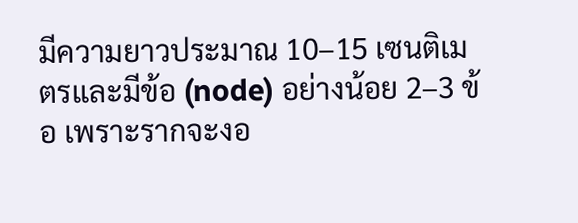มีความยาวประมาณ 10–15 เซนติเมตรและมีข้อ (node) อย่างน้อย 2–3 ข้อ เพราะรากจะงอ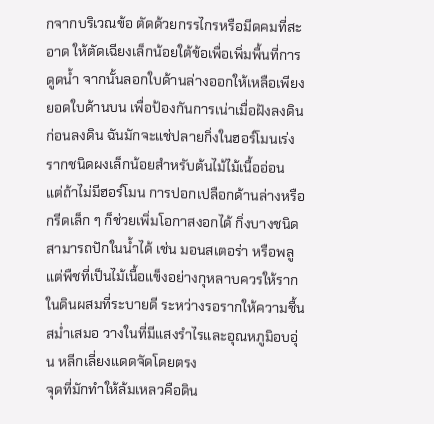กจากบริเวณข้อ ตัดด้วยกรรไกรหรือมีดคมที่สะอาด ให้ตัดเฉียงเล็กน้อยใต้ข้อเพื่อเพิ่มพื้นที่การดูดน้ำ จากนั้นลอกใบด้านล่างออกให้เหลือเพียงยอดใบด้านบน เพื่อป้องกันการเน่าเมื่อฝังลงดิน
ก่อนลงดิน ฉันมักจะแช่ปลายกิ่งในฮอร์โมนเร่งรากชนิดผงเล็กน้อยสำหรับต้นไม้ไม้เนื้ออ่อน แต่ถ้าไม่มีฮอร์โมน การปอกเปลือกด้านล่างหรือกรีดเล็ก ๆ ก็ช่วยเพิ่มโอกาสงอกได้ กิ่งบางชนิดสามารถปักในน้ำได้ เช่น มอนสเตอร่า หรือพลู แต่พืชที่เป็นไม้เนื้อแข็งอย่างกุหลาบควรให้รากในดินผสมที่ระบายดี ระหว่างรอรากให้ความชื้นสม่ำเสมอ วางในที่มีแสงรำไรและอุณหภูมิอบอุ่น หลีกเลี่ยงแดดจัดโดยตรง
จุดที่มักทำให้ล้มเหลวคือดิน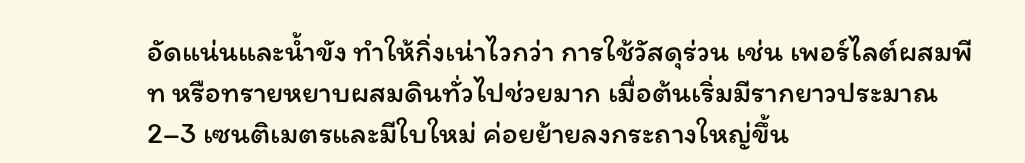อัดแน่นและน้ำขัง ทำให้กิ่งเน่าไวกว่า การใช้วัสดุร่วน เช่น เพอร์ไลต์ผสมพีท หรือทรายหยาบผสมดินทั่วไปช่วยมาก เมื่อต้นเริ่มมีรากยาวประมาณ 2–3 เซนติเมตรและมีใบใหม่ ค่อยย้ายลงกระถางใหญ่ขึ้น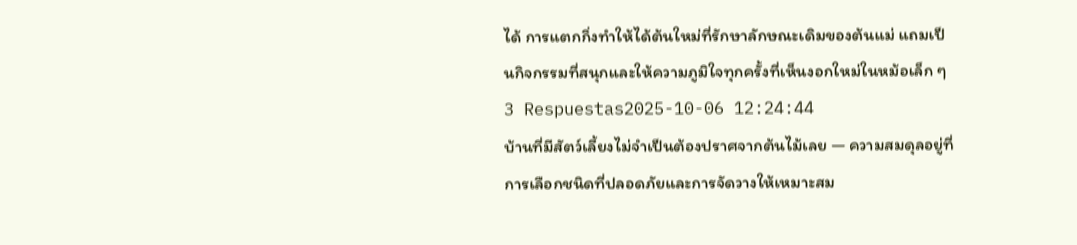ได้ การแตกกิ่งทำให้ได้ต้นใหม่ที่รักษาลักษณะเดิมของต้นแม่ แถมเป็นกิจกรรมที่สนุกและให้ความภูมิใจทุกครั้งที่เห็นงอกใหม่ในหม้อเล็ก ๆ
3 Respuestas2025-10-06 12:24:44
บ้านที่มีสัตว์เลี้ยงไม่จำเป็นต้องปราศจากต้นไม้เลย — ความสมดุลอยู่ที่การเลือกชนิดที่ปลอดภัยและการจัดวางให้เหมาะสม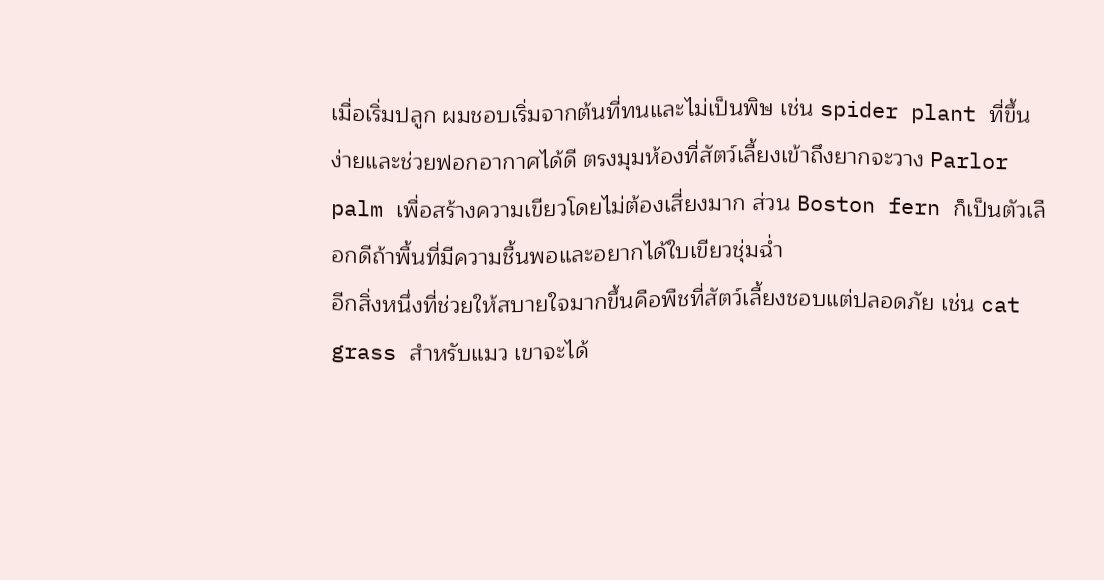เมื่อเริ่มปลูก ผมชอบเริ่มจากต้นที่ทนและไม่เป็นพิษ เช่น spider plant ที่ขึ้นง่ายและช่วยฟอกอากาศได้ดี ตรงมุมห้องที่สัตว์เลี้ยงเข้าถึงยากจะวาง Parlor palm เพื่อสร้างความเขียวโดยไม่ต้องเสี่ยงมาก ส่วน Boston fern ก็เป็นตัวเลือกดีถ้าพื้นที่มีความชื้นพอและอยากได้ใบเขียวชุ่มฉ่ำ
อีกสิ่งหนึ่งที่ช่วยให้สบายใจมากขึ้นคือพืชที่สัตว์เลี้ยงชอบแต่ปลอดภัย เช่น cat grass สำหรับแมว เขาจะได้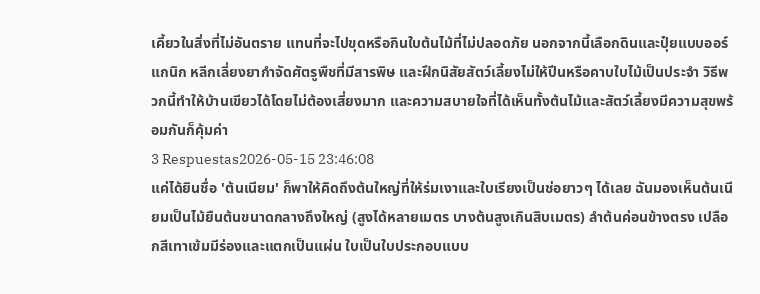เคี้ยวในสิ่งที่ไม่อันตราย แทนที่จะไปขุดหรือกินใบต้นไม้ที่ไม่ปลอดภัย นอกจากนี้เลือกดินและปุ๋ยแบบออร์แกนิก หลีกเลี่ยงยากำจัดศัตรูพืชที่มีสารพิษ และฝึกนิสัยสัตว์เลี้ยงไม่ให้ปีนหรือคาบใบไม้เป็นประจำ วิธีพวกนี้ทำให้บ้านเขียวได้โดยไม่ต้องเสี่ยงมาก และความสบายใจที่ได้เห็นทั้งต้นไม้และสัตว์เลี้ยงมีความสุขพร้อมกันก็คุ้มค่า
3 Respuestas2026-05-15 23:46:08
แค่ได้ยินชื่อ 'ต้นเนียม' ก็พาให้คิดถึงต้นใหญ่ที่ให้ร่มเงาและใบเรียงเป็นช่อยาวๆ ได้เลย ฉันมองเห็นต้นเนียมเป็นไม้ยืนต้นขนาดกลางถึงใหญ่ (สูงได้หลายเมตร บางต้นสูงเกินสิบเมตร) ลำต้นค่อนข้างตรง เปลือกสีเทาเข้มมีร่องและแตกเป็นแผ่น ใบเป็นใบประกอบแบบ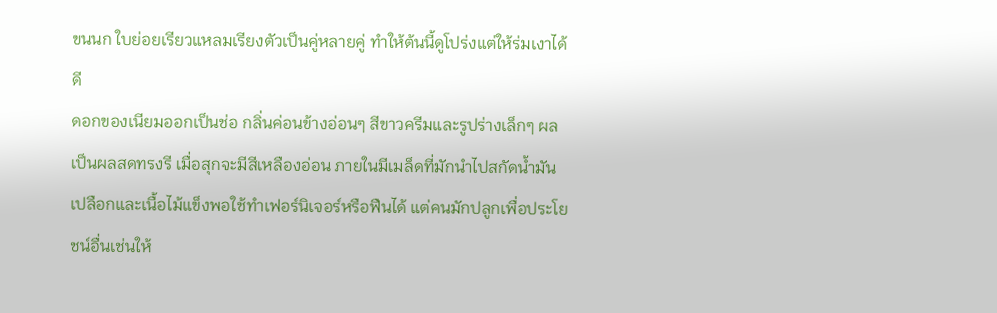ขนนก ใบย่อยเรียวแหลมเรียงตัวเป็นคู่หลายคู่ ทำให้ต้นนี้ดูโปร่งแต่ให้ร่มเงาได้ดี
ดอกของเนียมออกเป็นช่อ กลิ่นค่อนข้างอ่อนๆ สีขาวครีมและรูปร่างเล็กๆ ผลเป็นผลสดทรงรี เมื่อสุกจะมีสีเหลืองอ่อน ภายในมีเมล็ดที่มักนำไปสกัดน้ำมัน เปลือกและเนื้อไม้แข็งพอใช้ทำเฟอร์นิเจอร์หรือฟืนได้ แต่คนมักปลูกเพื่อประโยชน์อื่นเช่นให้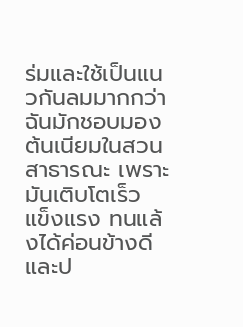ร่มและใช้เป็นแนวกันลมมากกว่า
ฉันมักชอบมองต้นเนียมในสวนสาธารณะ เพราะมันเติบโตเร็ว แข็งแรง ทนแล้งได้ค่อนข้างดี และป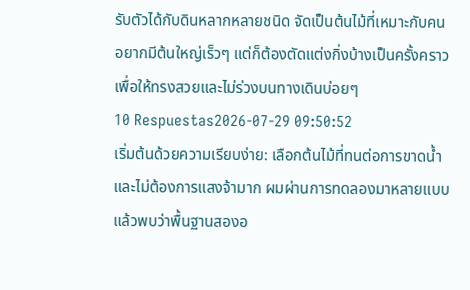รับตัวได้กับดินหลากหลายชนิด จัดเป็นต้นไม้ที่เหมาะกับคนอยากมีต้นใหญ่เร็วๆ แต่ก็ต้องตัดแต่งกิ่งบ้างเป็นครั้งคราวเพื่อให้ทรงสวยและไม่ร่วงบนทางเดินบ่อยๆ
10 Respuestas2026-07-29 09:50:52
เริ่มต้นด้วยความเรียบง่าย: เลือกต้นไม้ที่ทนต่อการขาดน้ำและไม่ต้องการแสงจ้ามาก ผมผ่านการทดลองมาหลายแบบแล้วพบว่าพื้นฐานสองอ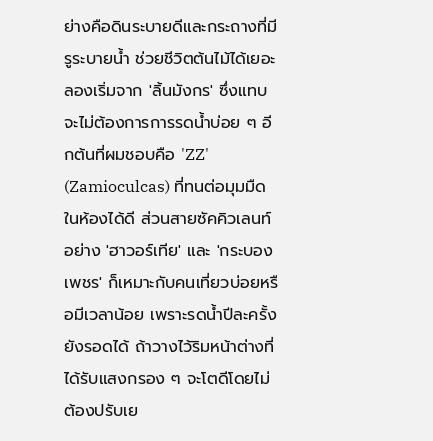ย่างคือดินระบายดีและกระถางที่มีรูระบายน้ำ ช่วยชีวิตต้นไม้ได้เยอะ
ลองเริ่มจาก 'ลิ้นมังกร' ซึ่งแทบจะไม่ต้องการการรดน้ำบ่อย ๆ อีกต้นที่ผมชอบคือ 'ZZ' (Zamioculcas) ที่ทนต่อมุมมืดในห้องได้ดี ส่วนสายซัคคิวเลนท์อย่าง 'ฮาวอร์เทีย' และ 'กระบองเพชร' ก็เหมาะกับคนเที่ยวบ่อยหรือมีเวลาน้อย เพราะรดน้ำปีละครั้งยังรอดได้ ถ้าวางไว้ริมหน้าต่างที่ได้รับแสงกรอง ๆ จะโตดีโดยไม่ต้องปรับเย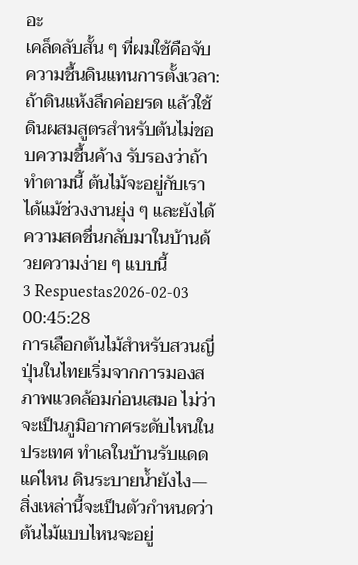อะ
เคล็ดลับสั้น ๆ ที่ผมใช้คือจับความชื้นดินแทนการตั้งเวลา: ถ้าดินแห้งลึกค่อยรด แล้วใช้ดินผสมสูตรสำหรับต้นไม่ชอบความชื้นค้าง รับรองว่าถ้าทำตามนี้ ต้นไม้จะอยู่กับเราได้แม้ช่วงงานยุ่ง ๆ และยังได้ความสดชื่นกลับมาในบ้านด้วยความง่าย ๆ แบบนี้
3 Respuestas2026-02-03 00:45:28
การเลือกต้นไม้สำหรับสวนญี่ปุ่นในไทยเริ่มจากการมองสภาพแวดล้อมก่อนเสมอ ไม่ว่าจะเป็นภูมิอากาศระดับไหนในประเทศ ทำเลในบ้านรับแดดแค่ไหน ดินระบายน้ำยังไง—สิ่งเหล่านี้จะเป็นตัวกำหนดว่าต้นไม้แบบไหนจะอยู่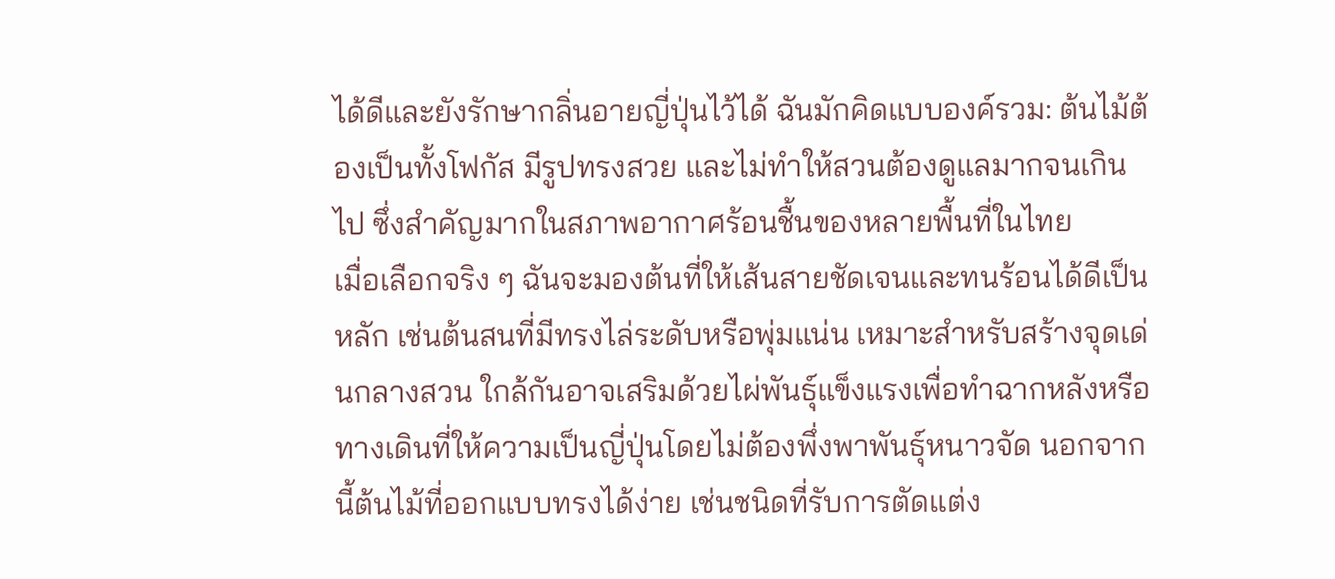ได้ดีและยังรักษากลิ่นอายญี่ปุ่นไว้ได้ ฉันมักคิดแบบองค์รวม: ต้นไม้ต้องเป็นทั้งโฟกัส มีรูปทรงสวย และไม่ทำให้สวนต้องดูแลมากจนเกินไป ซึ่งสำคัญมากในสภาพอากาศร้อนชื้นของหลายพื้นที่ในไทย
เมื่อเลือกจริง ๆ ฉันจะมองต้นที่ให้เส้นสายชัดเจนและทนร้อนได้ดีเป็นหลัก เช่นต้นสนที่มีทรงไล่ระดับหรือพุ่มแน่น เหมาะสำหรับสร้างจุดเด่นกลางสวน ใกล้กันอาจเสริมด้วยไผ่พันธุ์แข็งแรงเพื่อทำฉากหลังหรือทางเดินที่ให้ความเป็นญี่ปุ่นโดยไม่ต้องพึ่งพาพันธุ์หนาวจัด นอกจากนี้ต้นไม้ที่ออกแบบทรงได้ง่าย เช่นชนิดที่รับการตัดแต่ง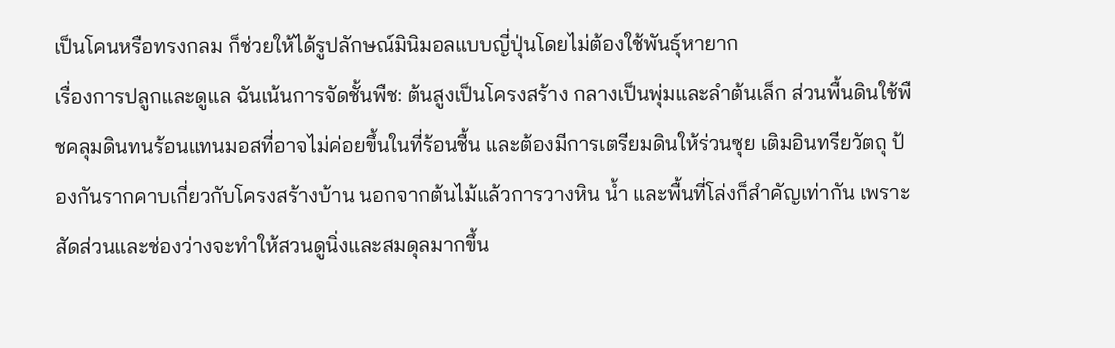เป็นโคนหรือทรงกลม ก็ช่วยให้ได้รูปลักษณ์มินิมอลแบบญี่ปุ่นโดยไม่ต้องใช้พันธุ์หายาก
เรื่องการปลูกและดูแล ฉันเน้นการจัดชั้นพืช: ต้นสูงเป็นโครงสร้าง กลางเป็นพุ่มและลำต้นเล็ก ส่วนพื้นดินใช้พืชคลุมดินทนร้อนแทนมอสที่อาจไม่ค่อยขึ้นในที่ร้อนชื้น และต้องมีการเตรียมดินให้ร่วนซุย เติมอินทรียวัตถุ ป้องกันรากคาบเกี่ยวกับโครงสร้างบ้าน นอกจากต้นไม้แล้วการวางหิน น้ำ และพื้นที่โล่งก็สำคัญเท่ากัน เพราะสัดส่วนและช่องว่างจะทำให้สวนดูนิ่งและสมดุลมากขึ้น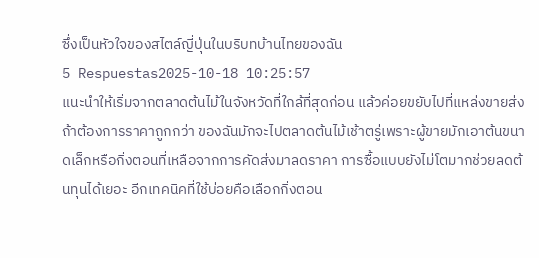ซึ่งเป็นหัวใจของสไตล์ญี่ปุ่นในบริบทบ้านไทยของฉัน
5 Respuestas2025-10-18 10:25:57
แนะนำให้เริ่มจากตลาดต้นไม้ในจังหวัดที่ใกล้ที่สุดก่อน แล้วค่อยขยับไปที่แหล่งขายส่งถ้าต้องการราคาถูกกว่า ของฉันมักจะไปตลาดต้นไม้เช้าตรู่เพราะผู้ขายมักเอาต้นขนาดเล็กหรือกิ่งตอนที่เหลือจากการคัดส่งมาลดราคา การซื้อแบบยังไม่โตมากช่วยลดต้นทุนได้เยอะ อีกเทคนิคที่ใช้บ่อยคือเลือกกิ่งตอน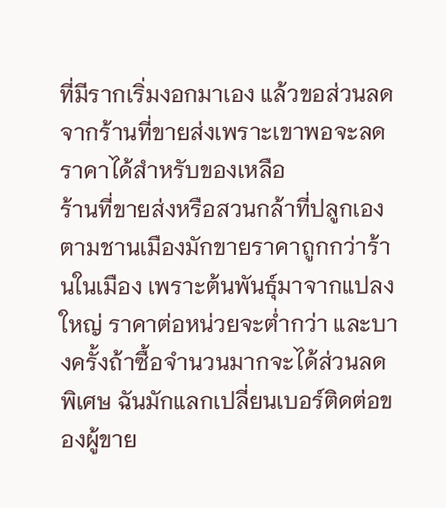ที่มีรากเริ่มงอกมาเอง แล้วขอส่วนลดจากร้านที่ขายส่งเพราะเขาพอจะลดราคาได้สำหรับของเหลือ
ร้านที่ขายส่งหรือสวนกล้าที่ปลูกเองตามชานเมืองมักขายราคาถูกกว่าร้านในเมือง เพราะต้นพันธุ์มาจากแปลงใหญ่ ราคาต่อหน่วยจะต่ำกว่า และบางครั้งถ้าซื้อจำนวนมากจะได้ส่วนลดพิเศษ ฉันมักแลกเปลี่ยนเบอร์ติดต่อของผู้ขาย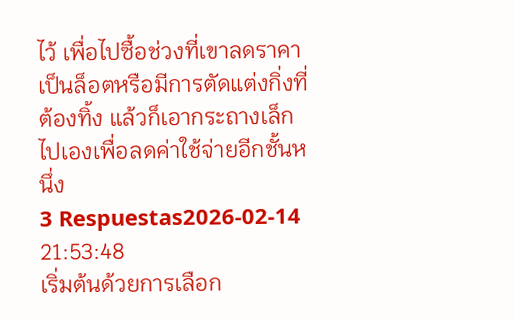ไว้ เพื่อไปซื้อช่วงที่เขาลดราคาเป็นล็อตหรือมีการตัดแต่งกิ่งที่ต้องทิ้ง แล้วก็เอากระถางเล็กไปเองเพื่อลดค่าใช้จ่ายอีกชั้นหนึ่ง
3 Respuestas2026-02-14 21:53:48
เริ่มต้นด้วยการเลือก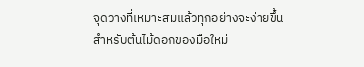จุดวางที่เหมาะสมแล้วทุกอย่างจะง่ายขึ้นสำหรับต้นไม้ดอกของมือใหม่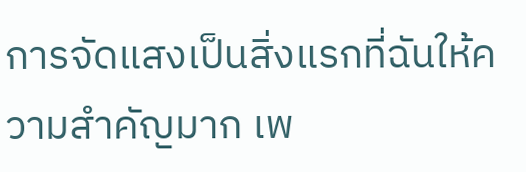การจัดแสงเป็นสิ่งแรกที่ฉันให้ความสำคัญมาก เพ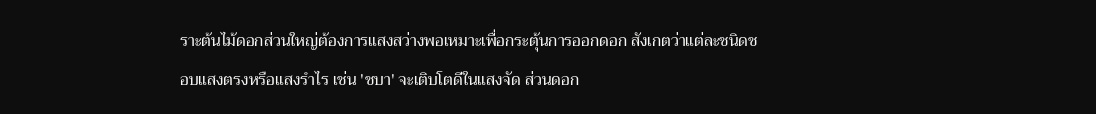ราะต้นไม้ดอกส่วนใหญ่ต้องการแสงสว่างพอเหมาะเพื่อกระตุ้นการออกดอก สังเกตว่าแต่ละชนิดชอบแสงตรงหรือแสงรำไร เช่น 'ชบา' จะเติบโตดีในแสงจัด ส่วนดอก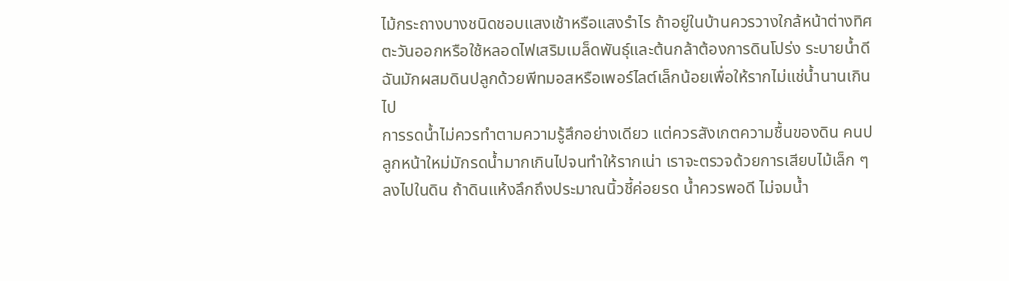ไม้กระถางบางชนิดชอบแสงเช้าหรือแสงรำไร ถ้าอยู่ในบ้านควรวางใกล้หน้าต่างทิศตะวันออกหรือใช้หลอดไฟเสริมเมล็ดพันธุ์และต้นกล้าต้องการดินโปร่ง ระบายน้ำดี ฉันมักผสมดินปลูกด้วยพีทมอสหรือเพอร์ไลต์เล็กน้อยเพื่อให้รากไม่แช่น้ำนานเกินไป
การรดน้ำไม่ควรทำตามความรู้สึกอย่างเดียว แต่ควรสังเกตความชื้นของดิน คนปลูกหน้าใหม่มักรดน้ำมากเกินไปจนทำให้รากเน่า เราจะตรวจด้วยการเสียบไม้เล็ก ๆ ลงไปในดิน ถ้าดินแห้งลึกถึงประมาณนิ้วชี้ค่อยรด น้ำควรพอดี ไม่จมน้ำ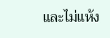และไม่แห้ง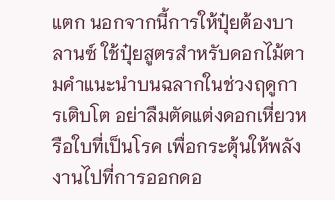แตก นอกจากนี้การให้ปุ๋ยต้องบาลานซ์ ใช้ปุ๋ยสูตรสำหรับดอกไม้ตามคำแนะนำบนฉลากในช่วงฤดูการเติบโต อย่าลืมตัดแต่งดอกเหี่ยวหรือใบที่เป็นโรค เพื่อกระตุ้นให้พลังงานไปที่การออกดอ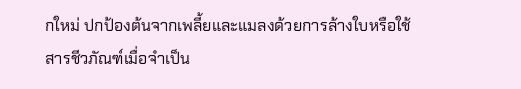กใหม่ ปกป้องต้นจากเพลี้ยและแมลงด้วยการล้างใบหรือใช้สารชีวภัณฑ์เมื่อจำเป็น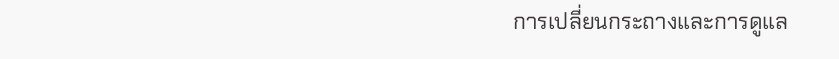การเปลี่ยนกระถางและการดูแล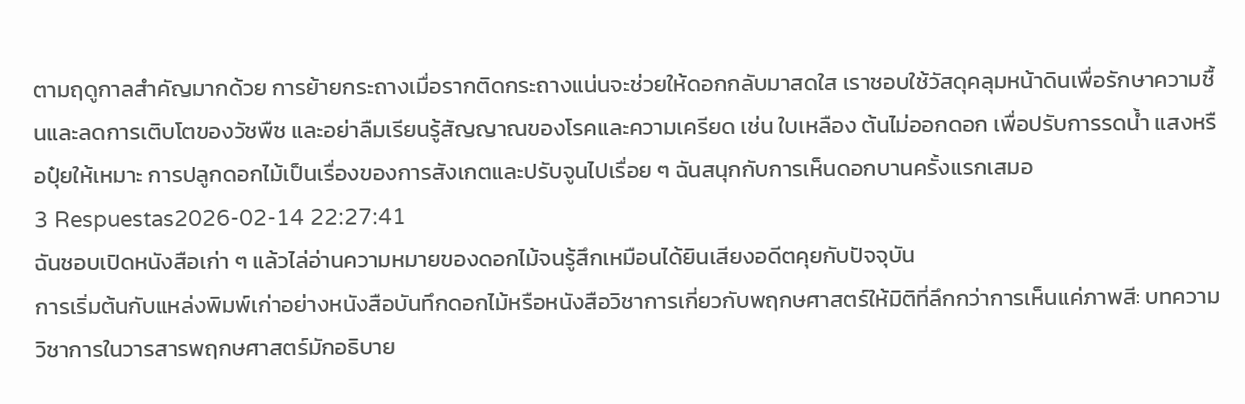ตามฤดูกาลสำคัญมากด้วย การย้ายกระถางเมื่อรากติดกระถางแน่นจะช่วยให้ดอกกลับมาสดใส เราชอบใช้วัสดุคลุมหน้าดินเพื่อรักษาความชื้นและลดการเติบโตของวัชพืช และอย่าลืมเรียนรู้สัญญาณของโรคและความเครียด เช่น ใบเหลือง ต้นไม่ออกดอก เพื่อปรับการรดน้ำ แสงหรือปุ๋ยให้เหมาะ การปลูกดอกไม้เป็นเรื่องของการสังเกตและปรับจูนไปเรื่อย ๆ ฉันสนุกกับการเห็นดอกบานครั้งแรกเสมอ
3 Respuestas2026-02-14 22:27:41
ฉันชอบเปิดหนังสือเก่า ๆ แล้วไล่อ่านความหมายของดอกไม้จนรู้สึกเหมือนได้ยินเสียงอดีตคุยกับปัจจุบัน
การเริ่มต้นกับแหล่งพิมพ์เก่าอย่างหนังสือบันทึกดอกไม้หรือหนังสือวิชาการเกี่ยวกับพฤกษศาสตร์ให้มิติที่ลึกกว่าการเห็นแค่ภาพสี: บทความวิชาการในวารสารพฤกษศาสตร์มักอธิบาย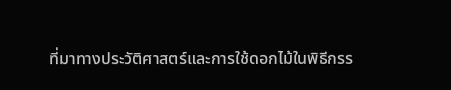ที่มาทางประวัติศาสตร์และการใช้ดอกไม้ในพิธีกรร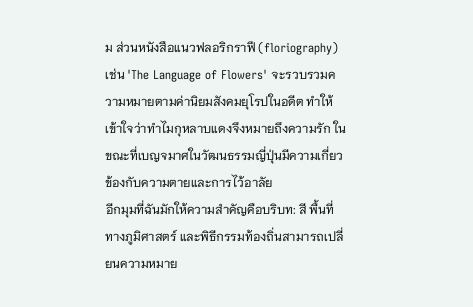ม ส่วนหนังสือแนวฟลอริกราฟี (floriography) เช่น 'The Language of Flowers' จะรวบรวมความหมายตามค่านิยมสังคมยุโรปในอดีต ทำให้เข้าใจว่าทำไมกุหลาบแดงจึงหมายถึงความรัก ในขณะที่เบญจมาศในวัฒนธรรมญี่ปุ่นมีความเกี่ยวข้องกับความตายและการไว้อาลัย
อีกมุมที่ฉันมักให้ความสำคัญคือบริบท: สี พื้นที่ทางภูมิศาสตร์ และพิธีกรรมท้องถิ่นสามารถเปลี่ยนความหมาย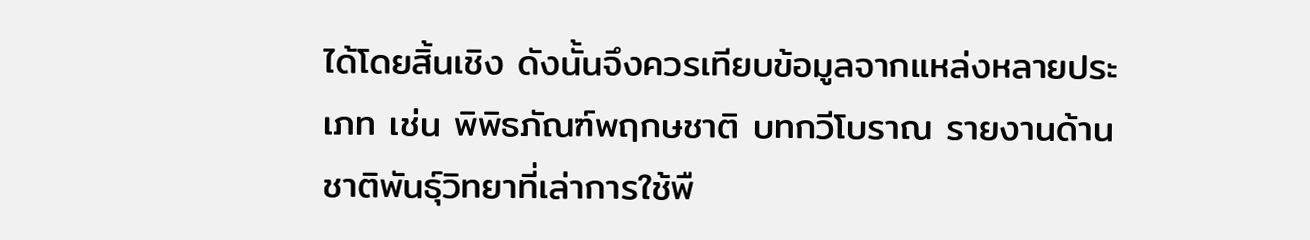ได้โดยสิ้นเชิง ดังนั้นจึงควรเทียบข้อมูลจากแหล่งหลายประเภท เช่น พิพิธภัณฑ์พฤกษชาติ บทกวีโบราณ รายงานด้านชาติพันธุ์วิทยาที่เล่าการใช้พื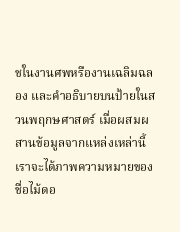ชในงานศพหรืองานเฉลิมฉลอง และคำอธิบายบนป้ายในสวนพฤกษศาสตร์ เมื่อผสมผสานข้อมูลจากแหล่งเหล่านี้ เราจะได้ภาพความหมายของชื่อไม้ดอ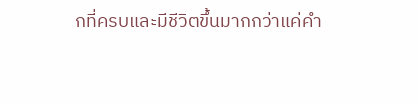กที่ครบและมีชีวิตขึ้นมากกว่าแค่คำ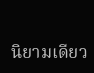นิยามเดียว